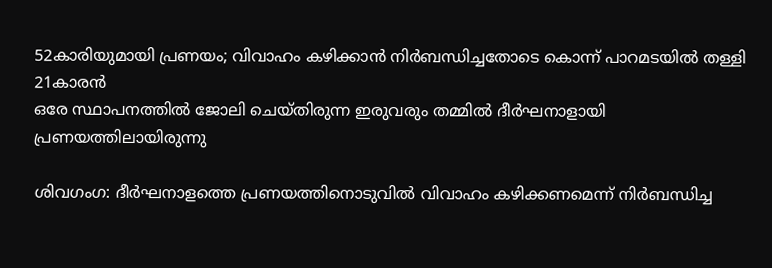52കാരിയുമായി പ്രണയം; വിവാഹം കഴിക്കാൻ നിർബന്ധിച്ചതോടെ കൊന്ന് പാറമടയിൽ തള്ളി 21കാരൻ
ഒരേ സ്ഥാപനത്തിൽ ജോലി ചെയ്തിരുന്ന ഇരുവരും തമ്മിൽ ദീർഘനാളായി പ്രണയത്തിലായിരുന്നു

ശിവഗംഗ: ദീർഘനാളത്തെ പ്രണയത്തിനൊടുവിൽ വിവാഹം കഴിക്കണമെന്ന് നിർബന്ധിച്ച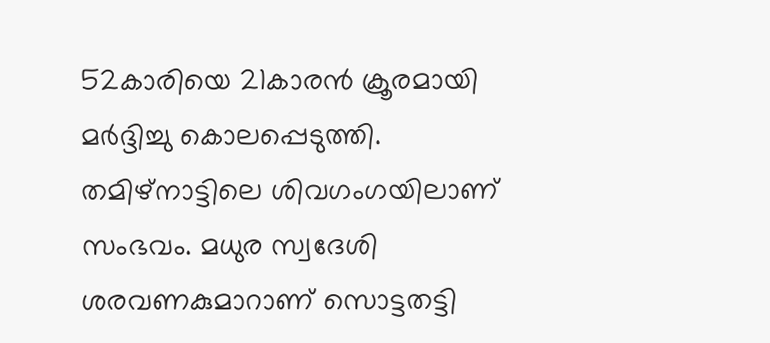52കാരിയെ 21കാരൻ ക്രൂരമായി മർദ്ദിച്ചു കൊലപ്പെടുത്തി. തമിഴ്നാട്ടിലെ ശിവഗംഗയിലാണ് സംഭവം. മധുര സ്വദേശി ശരവണകുമാറാണ് സൊട്ടതട്ടി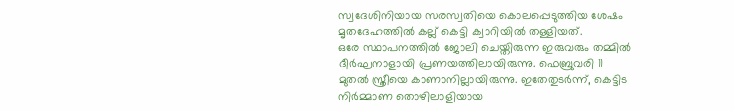സ്വദേശിനിയായ സരസ്വതിയെ കൊലപ്പെടുത്തിയ ശേഷം മൃതദേഹത്തിൽ കല്ല് കെട്ടി ക്വാറിയിൽ തള്ളിയത്.
ഒരേ സ്ഥാപനത്തിൽ ജോലി ചെയ്തിരുന്ന ഇരുവരും തമ്മിൽ ദീർഘനാളായി പ്രണയത്തിലായിരുന്നു. ഫെബ്രുവരി 11 മുതൽ സ്ത്രീയെ കാണാനില്ലായിരുന്നു. ഇതേതുടർന്ന്, കെട്ടിട നിർമ്മാണ തൊഴിലാളിയായ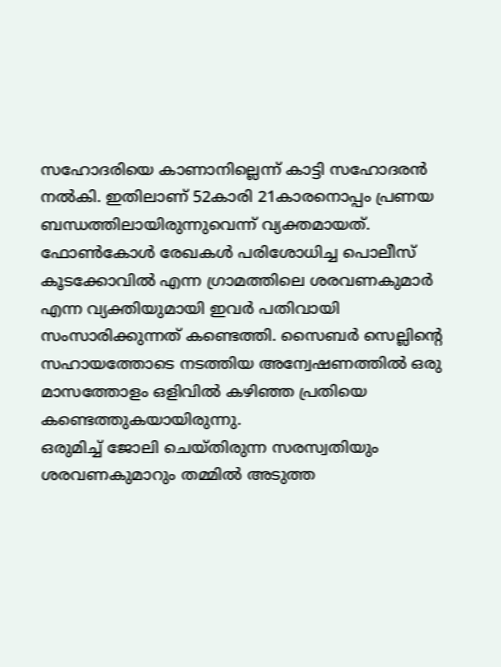സഹോദരിയെ കാണാനില്ലെന്ന് കാട്ടി സഹോദരൻ നൽകി. ഇതിലാണ് 52കാരി 21കാരനൊപ്പം പ്രണയ ബന്ധത്തിലായിരുന്നുവെന്ന് വ്യക്തമായത്. ഫോൺകോൾ രേഖകൾ പരിശോധിച്ച പൊലീസ് കൂടക്കോവിൽ എന്ന ഗ്രാമത്തിലെ ശരവണകുമാർ എന്ന വ്യക്തിയുമായി ഇവർ പതിവായി സംസാരിക്കുന്നത് കണ്ടെത്തി. സൈബർ സെല്ലിന്റെ സഹായത്തോടെ നടത്തിയ അന്വേഷണത്തിൽ ഒരു മാസത്തോളം ഒളിവിൽ കഴിഞ്ഞ പ്രതിയെ കണ്ടെത്തുകയായിരുന്നു.
ഒരുമിച്ച് ജോലി ചെയ്തിരുന്ന സരസ്വതിയും ശരവണകുമാറും തമ്മിൽ അടുത്ത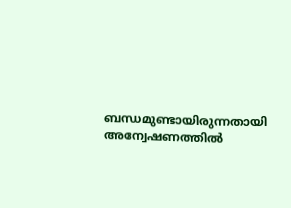ബന്ധമുണ്ടായിരുന്നതായി അന്വേഷണത്തിൽ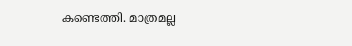കണ്ടെത്തി. മാത്രമല്ല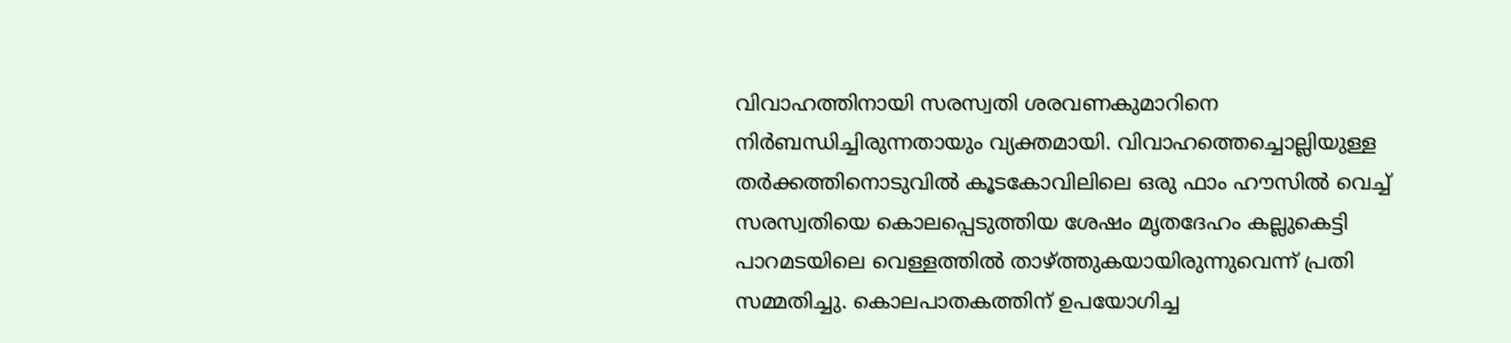വിവാഹത്തിനായി സരസ്വതി ശരവണകുമാറിനെ നിർബന്ധിച്ചിരുന്നതായും വ്യക്തമായി. വിവാഹത്തെച്ചൊല്ലിയുള്ള തർക്കത്തിനൊടുവിൽ കൂടകോവിലിലെ ഒരു ഫാം ഹൗസിൽ വെച്ച് സരസ്വതിയെ കൊലപ്പെടുത്തിയ ശേഷം മൃതദേഹം കല്ലുകെട്ടി പാറമടയിലെ വെള്ളത്തിൽ താഴ്ത്തുകയായിരുന്നുവെന്ന് പ്രതി സമ്മതിച്ചു. കൊലപാതകത്തിന് ഉപയോഗിച്ച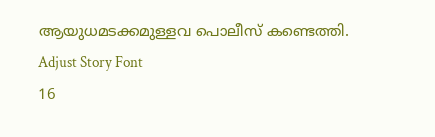ആയുധമടക്കമുള്ളവ പൊലീസ് കണ്ടെത്തി.
Adjust Story Font
16